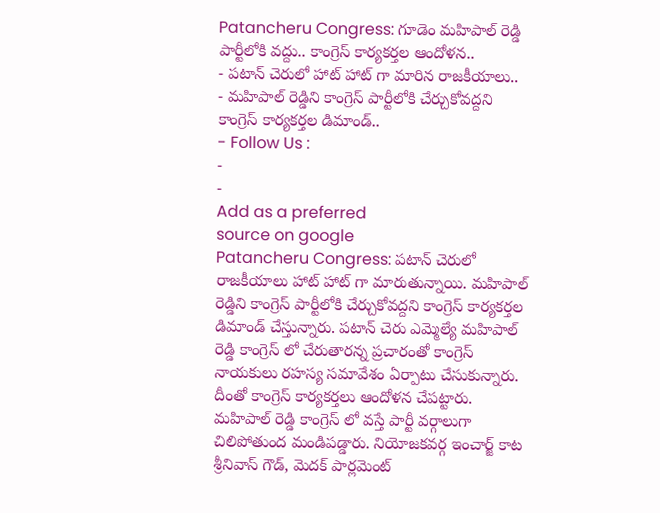Patancheru Congress: గూడెం మహిపాల్ రెడ్డి పార్టీలోకి వద్దు.. కాంగ్రెస్ కార్యకర్తల ఆందోళన..
- పటాన్ చెరులో హాట్ హాట్ గా మారిన రాజకీయాలు..
- మహిపాల్ రెడ్డిని కాంగ్రెస్ పార్టీలోకి చేర్చుకోవద్దని కాంగ్రెస్ కార్యకర్తల డిమాండ్..
- Follow Us :
-
-
Add as a preferred
source on google
Patancheru Congress: పటాన్ చెరులో రాజకీయాలు హాట్ హాట్ గా మారుతున్నాయి. మహిపాల్ రెడ్డిని కాంగ్రెస్ పార్టీలోకి చేర్చుకోవద్దని కాంగ్రెస్ కార్యకర్తల డిమాండ్ చేస్తున్నారు. పటాన్ చెరు ఎమ్మెల్యే మహిపాల్ రెడ్డి కాంగ్రెస్ లో చేరుతారన్న ప్రచారంతో కాంగ్రెస్ నాయకులు రహస్య సమావేశం ఏర్పాటు చేసుకున్నారు. దీంతో కాంగ్రెస్ కార్యకర్తలు ఆందోళన చేపట్టారు. మహిపాల్ రెడ్డి కాంగ్రెస్ లో వస్తే పార్టీ వర్గాలుగా చిలిపోతుంద మండిపడ్డారు. నియోజకవర్గ ఇంచార్జ్ కాట శ్రీనివాస్ గౌడ్, మెదక్ పార్లమెంట్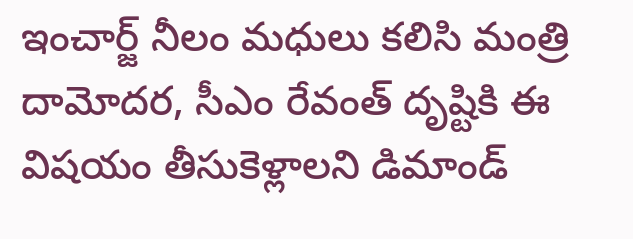ఇంచార్జ్ నీలం మధులు కలిసి మంత్రి దామోదర, సీఎం రేవంత్ దృష్టికి ఈ విషయం తీసుకెళ్లాలని డిమాండ్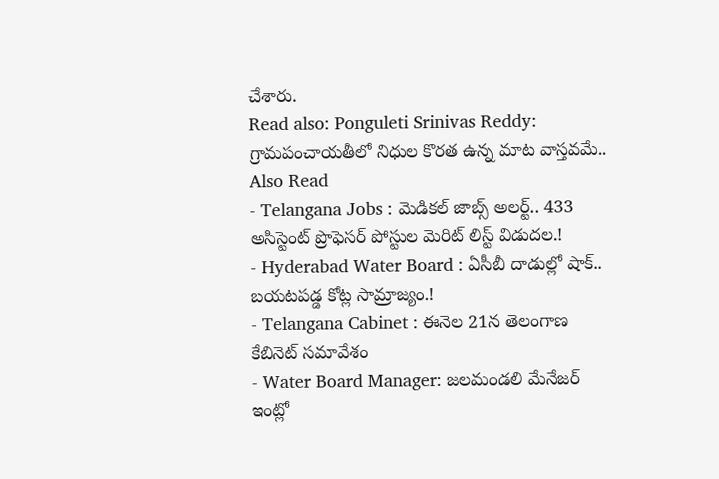చేశారు.
Read also: Ponguleti Srinivas Reddy: గ్రామపంచాయతీలో నిధుల కొరత ఉన్న మాట వాస్తవమే..
Also Read
- Telangana Jobs : మెడికల్ జాబ్స్ అలర్ట్.. 433 అసిస్టెంట్ ప్రొఫెసర్ పోస్టుల మెరిట్ లిస్ట్ విడుదల.!
- Hyderabad Water Board : ఏసీబీ దాడుల్లో షాక్.. బయటపడ్డ కోట్ల సామ్రాజ్యం.!
- Telangana Cabinet : ఈనెల 21న తెలంగాణ కేబినెట్ సమావేశం
- Water Board Manager: జలమండలి మేనేజర్ ఇంట్లో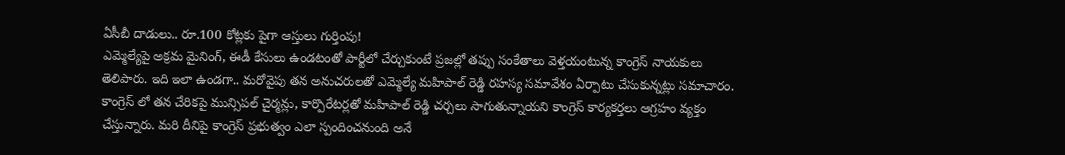ఏసీబీ దాడులు.. రూ.100 కోట్లకు పైగా ఆస్తులు గుర్తింపు!
ఎమ్మెల్యేపై అక్రమ మైనింగ్, ఈడీ కేసులు ఉండటంతో పార్టీలో చేర్చుకుంటే ప్రజల్లో తప్పు సంకేతాలు వెళ్తయంటున్న కాంగ్రెస్ నాయకులు తెలిపారు. ఇది ఇలా ఉండగా.. మరోవైపు తన అనుచరులతో ఎమ్మెల్యే మహిపాల్ రెడ్డి రహస్య సమావేశం ఏర్పాటు చేసుకున్నట్లు సమాచారం. కాంగ్రెస్ లో తన చేరికపై మున్సిపల్ చైర్మన్లు, కార్పొరేటర్లతో మహిపాల్ రెడ్డి చర్చలు సాగుతున్నాయని కాంగ్రెస్ కార్యకర్తలు ఆగ్రహం వ్యక్తం చేస్తున్నారు. మరి దీనిపై కాంగ్రెస్ ప్రభుత్వం ఎలా స్పందించనుంది అనే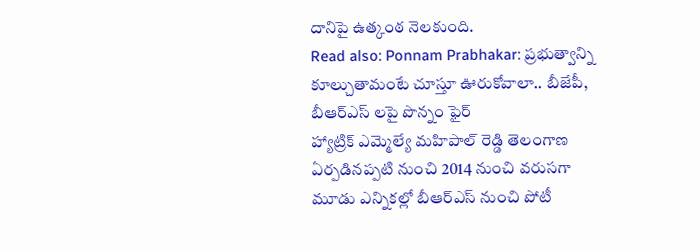దానిపై ఉత్కంఠ నెలకుంది.
Read also: Ponnam Prabhakar: ప్రభుత్వాన్ని కూల్చుతామంటే చూస్తూ ఊరుకోవాలా.. బీజేపీ, బీఆర్ఎస్ లపై పొన్నం ఫైర్
హ్యాట్రిక్ ఎమ్మెల్యే మహిపాల్ రెడ్డి తెలంగాణ ఏర్పడినప్పటి నుంచి 2014 నుంచి వరుసగా మూడు ఎన్నికల్లో బీఆర్ఎస్ నుంచి పోటీ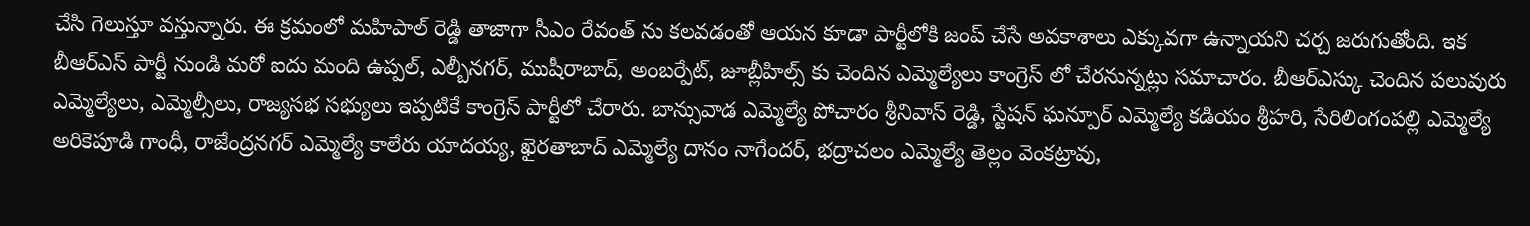చేసి గెలుస్తూ వస్తున్నారు. ఈ క్రమంలో మహిపాల్ రెడ్డి తాజాగా సీఎం రేవంత్ ను కలవడంతో ఆయన కూడా పార్టీలోకి జంప్ చేసే అవకాశాలు ఎక్కువగా ఉన్నాయని చర్చ జరుగుతోంది. ఇక బీఆర్ఎస్ పార్టీ నుండి మరో ఐదు మంది ఉప్పల్, ఎల్బీనగర్, ముషీరాబాద్, అంబర్పేట్, జూబ్లీహిల్స్ కు చెందిన ఎమ్మెల్యేలు కాంగ్రెస్ లో చేరనున్నట్లు సమాచారం. బీఆర్ఎస్కు చెందిన పలువురు ఎమ్మెల్యేలు, ఎమ్మెల్సీలు, రాజ్యసభ సభ్యులు ఇప్పటికే కాంగ్రెస్ పార్టీలో చేరారు. బాన్సువాడ ఎమ్మెల్యే పోచారం శ్రీనివాస్ రెడ్డి, స్టేషన్ ఘన్పూర్ ఎమ్మెల్యే కడియం శ్రీహరి, సేరిలింగంపల్లి ఎమ్మెల్యే అరికెపూడి గాంధీ, రాజేంద్రనగర్ ఎమ్మెల్యే కాలేరు యాదయ్య, ఖైరతాబాద్ ఎమ్మెల్యే దానం నాగేందర్, భద్రాచలం ఎమ్మెల్యే తెల్లం వెంకట్రావు,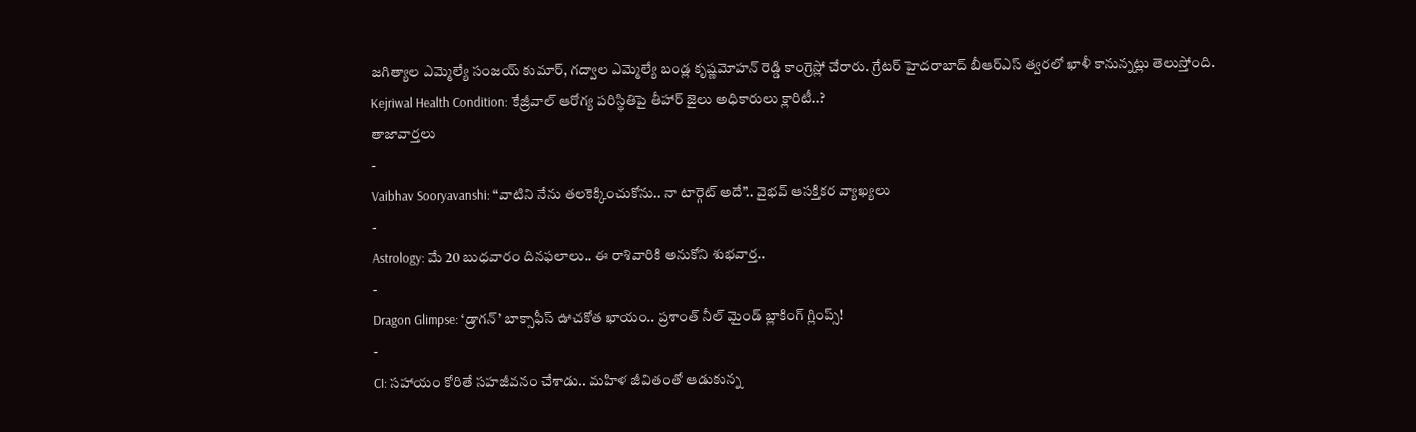జగిత్యాల ఎమ్మెల్యే సంజయ్ కుమార్, గద్వాల ఎమ్మెల్యే బండ్ల కృష్ణమోహన్ రెడ్డి కాంగ్రెస్లో చేరారు. గ్రేటర్ హైదరాబాద్ బీఆర్ఎస్ త్వరలో ఖాళీ కానున్నట్లు తెలుస్తోంది.
Kejriwal Health Condition: కేజ్రీవాల్ ఆరోగ్య పరిస్థితిపై తీహార్ జైలు అధికారులు క్లారిటీ..?
తాజావార్తలు
-
Vaibhav Sooryavanshi: “వాటిని నేను తలకెక్కించుకోను.. నా టార్గెట్ అదే”.. వైభవ్ ఆసక్తికర వ్యాఖ్యలు
-
Astrology: మే 20 బుధవారం దినఫలాలు.. ఈ రాశివారికి అనుకోని శుభవార్త..
-
Dragon Glimpse: ‘డ్రాగన్’ బాక్సాఫీస్ ఊచకోత ఖాయం.. ప్రశాంత్ నీల్ మైండ్ బ్లాకింగ్ గ్లింప్స్!
-
CI: సహాయం కోరితే సహజీవనం చేశాడు.. మహిళ జీవితంతో ఆడుకున్న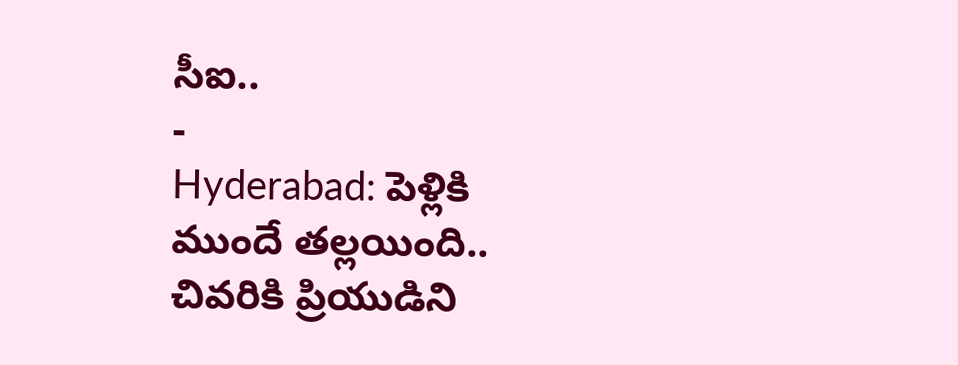సీఐ..
-
Hyderabad: పెళ్లికి ముందే తల్లయింది.. చివరికి ప్రియుడిని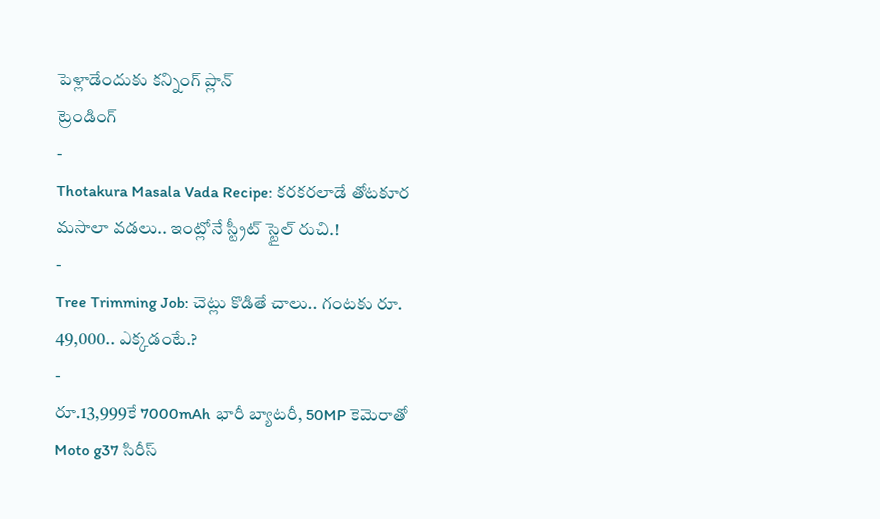పెళ్లాడేందుకు కన్నింగ్ ప్లాన్
ట్రెండింగ్
-
Thotakura Masala Vada Recipe: కరకరలాడే తోటకూర మసాలా వడలు.. ఇంట్లోనే స్ట్రీట్ స్టైల్ రుచి.!
-
Tree Trimming Job: చెట్లు కొడితే చాలు.. గంటకు రూ. 49,000.. ఎక్కడంటే.?
-
రూ.13,999కే 7000mAh భారీ బ్యాటరీ, 50MP కెమెరాతో Moto g37 సిరీస్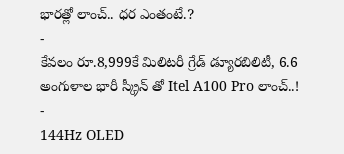భారత్లో లాంచ్.. ధర ఎంతంటే.?
-
కేవలం రూ.8,999కే మిలిటరీ గ్రేడ్ డ్యూరబిలిటీ, 6.6 అంగుళాల భారీ స్క్రీన్ తో Itel A100 Pro లాంచ్..!
-
144Hz OLED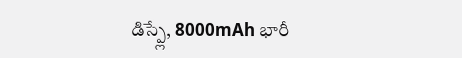డిస్ప్లే, 8000mAh భారీ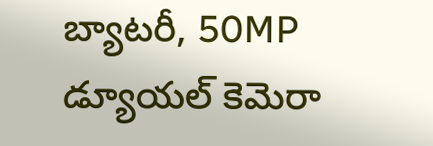బ్యాటరీ, 50MP డ్యూయల్ కెమెరా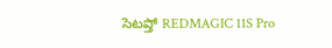సెటప్తో REDMAGIC 11S Pro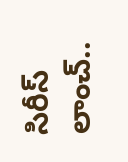సిరీస్ లాంచ్..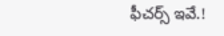ఫీచర్స్ ఇవే.!